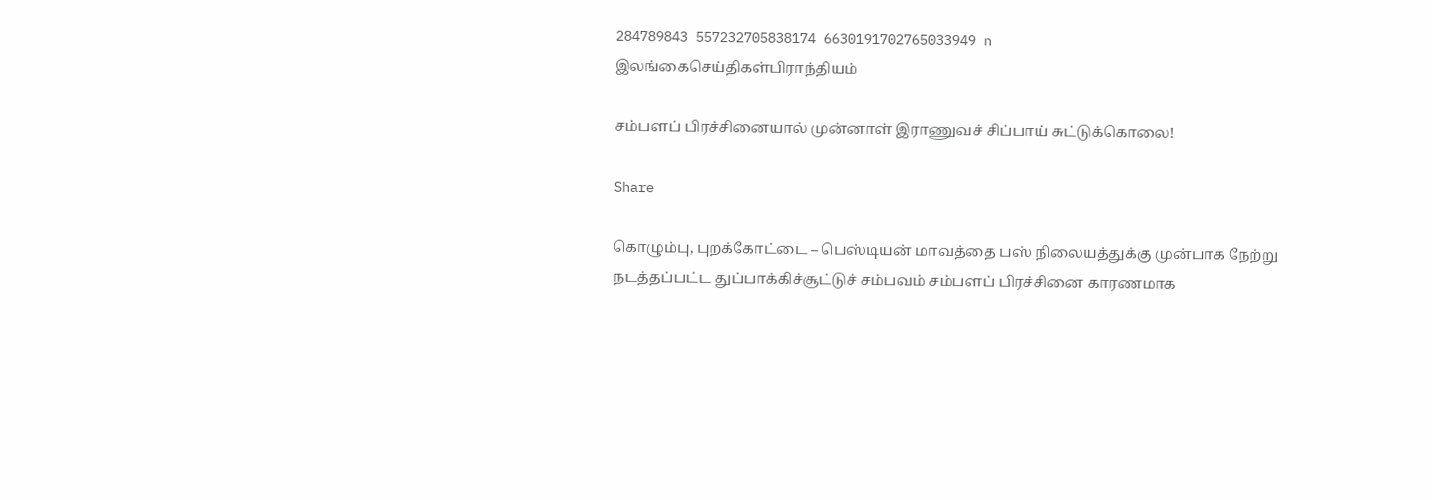284789843 557232705838174 6630191702765033949 n
இலங்கைசெய்திகள்பிராந்தியம்

சம்பளப் பிரச்சினையால் முன்னாள் இராணுவச் சிப்பாய் சுட்டுக்கொலை!

Share

கொழும்பு, புறக்கோட்டை – பெஸ்டியன் மாவத்தை பஸ் நிலையத்துக்கு முன்பாக நேற்று நடத்தப்பட்ட துப்பாக்கிச்சூட்டுச் சம்பவம் சம்பளப் பிரச்சினை காரணமாக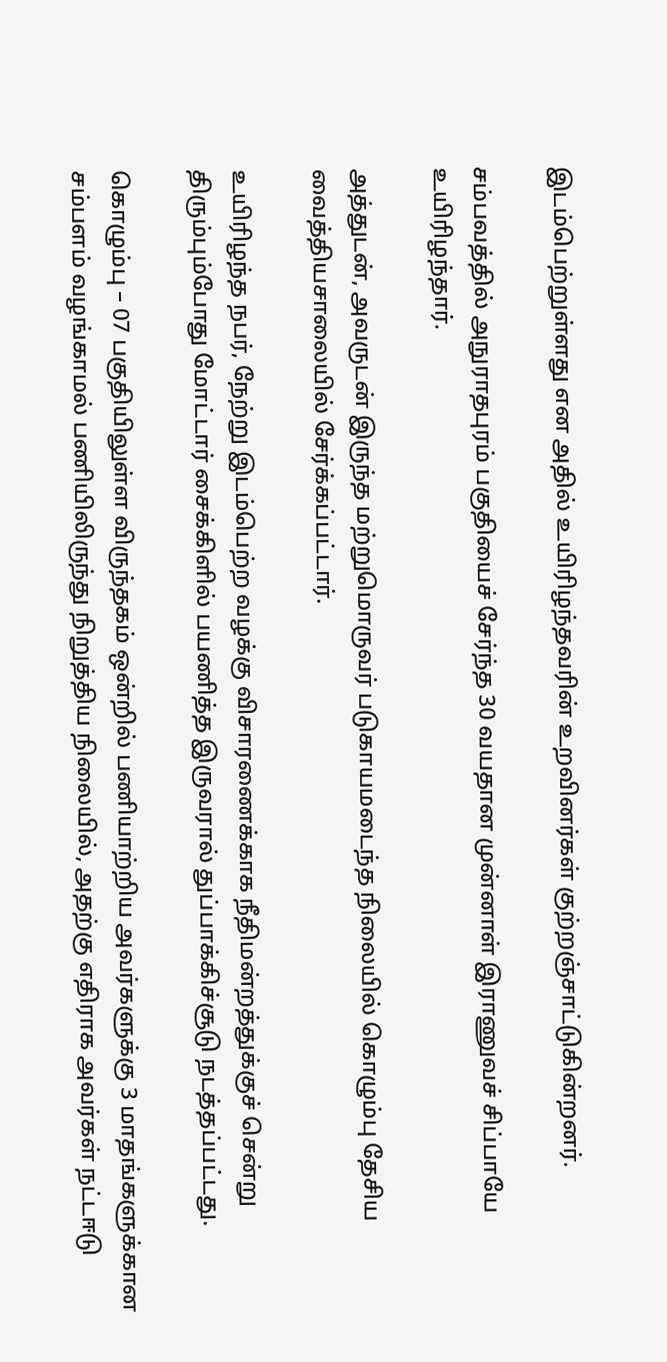இடம்பெற்றுள்ளது என அதில் உயிரிழந்தவரின் உறவினர்கள் குற்றஞ்சாட்டுகின்றனர்.

சம்பவத்தில் அநுராதபுரம் பகுதியைச் சேர்ந்த 30 வயதான முன்னாள் இராணுவச் சிப்பாயே உயிரிழந்தார்.

அத்துடன், அவருடன் இருந்த மற்றுமொருவர் படுகாயமடைந்த நிலையில் கொழும்பு தேசிய வைத்தியசாலையில் சேர்க்கப்பட்டார்.

உயிரிழந்த நபர், நேற்று இடம்பெற்ற வழக்கு விசாரணைக்காக நீதிமன்றத்துக்குச் சென்று திரும்பும்போது மோட்டார் சைக்கிளில் பயணித்த இருவரால் துப்பாக்கிச்சூடு நடத்தப்பட்டது.

கொழும்பு – 07 பகுதியிலுள்ள விருந்தகம் ஒன்றில் பணியாற்றிய அவர்களுக்கு 3 மாதங்களுக்கான சம்பளம் வழங்காமல் பணியிலிருந்து நிறுத்திய நிலையில், அதற்கு எதிராக அவர்கள் நட்டஈடு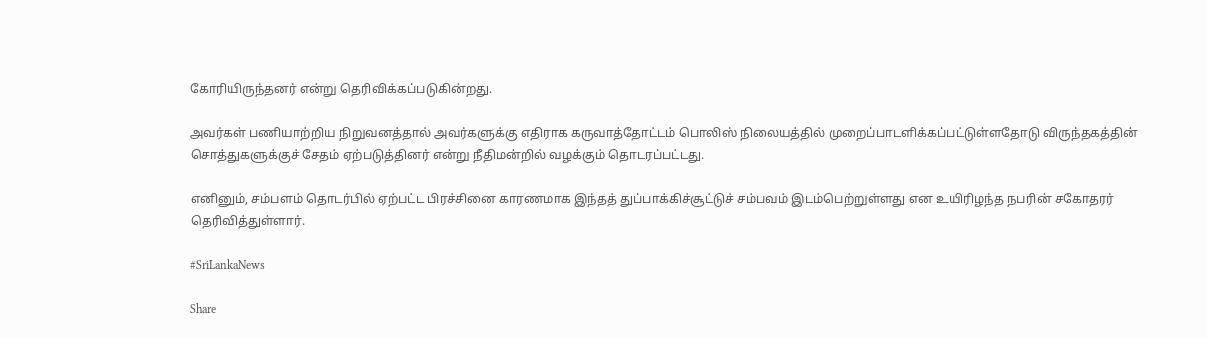கோரியிருந்தனர் என்று தெரிவிக்கப்படுகின்றது.

அவர்கள் பணியாற்றிய நிறுவனத்தால் அவர்களுக்கு எதிராக கருவாத்தோட்டம் பொலிஸ் நிலையத்தில் முறைப்பாடளிக்கப்பட்டுள்ளதோடு விருந்தகத்தின் சொத்துகளுக்குச் சேதம் ஏற்படுத்தினர் என்று நீதிமன்றில் வழக்கும் தொடரப்பட்டது.

எனினும், சம்பளம் தொடர்பில் ஏற்பட்ட பிரச்சினை காரணமாக இந்தத் துப்பாக்கிச்சூட்டுச் சம்பவம் இடம்பெற்றுள்ளது என உயிரிழந்த நபரின் சகோதரர் தெரிவித்துள்ளார்.

#SriLankaNews

Share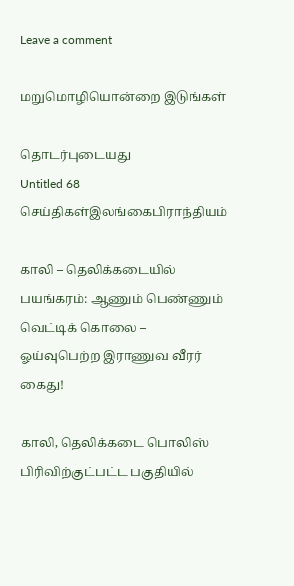Leave a comment

மறுமொழியொன்றை இடுங்கள்

தொடர்புடையது
Untitled 68
செய்திகள்இலங்கைபிராந்தியம்

காலி – தெலிக்கடையில் பயங்கரம்: ஆணும் பெண்ணும் வெட்டிக் கொலை – ஓய்வுபெற்ற இராணுவ வீரர் கைது!

காலி, தெலிக்கடை பொலிஸ் பிரிவிற்குட்பட்ட பகுதியில்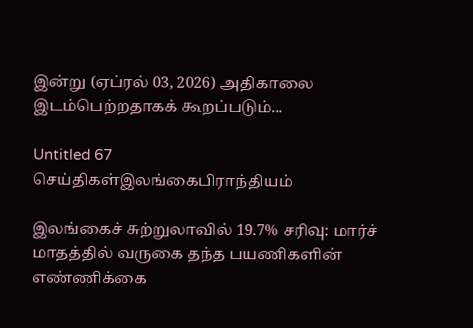இன்று (ஏப்ரல் 03, 2026) அதிகாலை இடம்பெற்றதாகக் கூறப்படும்...

Untitled 67
செய்திகள்இலங்கைபிராந்தியம்

இலங்கைச் சுற்றுலாவில் 19.7% சரிவு: மார்ச் மாதத்தில் வருகை தந்த பயணிகளின் எண்ணிக்கை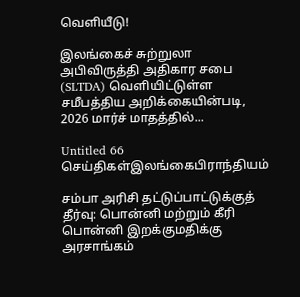வெளியீடு!

இலங்கைச் சுற்றுலா அபிவிருத்தி அதிகார சபை (SLTDA) வெளியிட்டுள்ள சமீபத்திய அறிக்கையின்படி, 2026 மார்ச் மாதத்தில்...

Untitled 66
செய்திகள்இலங்கைபிராந்தியம்

சம்பா அரிசி தட்டுப்பாட்டுக்குத் தீர்வு: பொன்னி மற்றும் கீரி பொன்னி இறக்குமதிக்கு அரசாங்கம்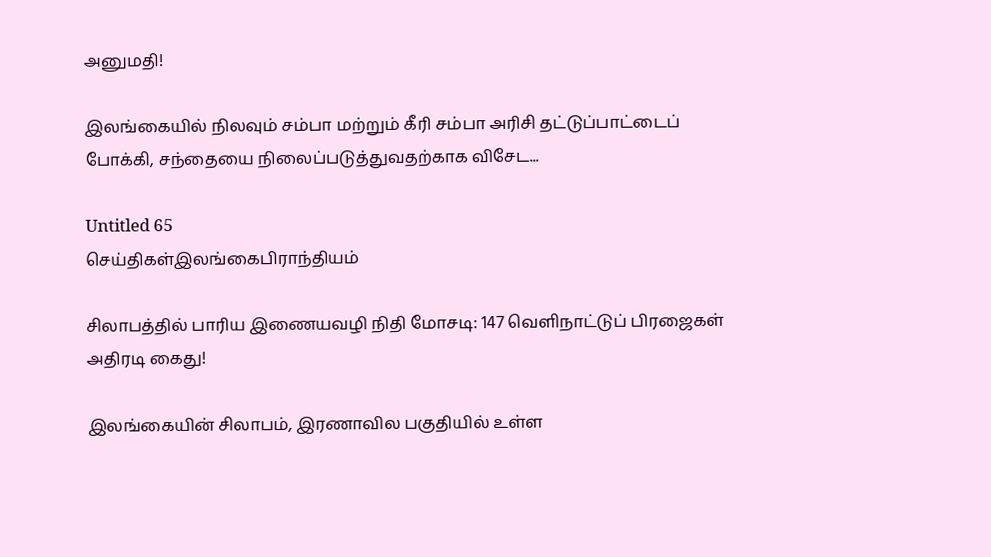அனுமதி!

இலங்கையில் நிலவும் சம்பா மற்றும் கீரி சம்பா அரிசி தட்டுப்பாட்டைப் போக்கி, சந்தையை நிலைப்படுத்துவதற்காக விசேட...

Untitled 65
செய்திகள்இலங்கைபிராந்தியம்

சிலாபத்தில் பாரிய இணையவழி நிதி மோசடி: 147 வெளிநாட்டுப் பிரஜைகள் அதிரடி கைது!

இலங்கையின் சிலாபம், இரணாவில பகுதியில் உள்ள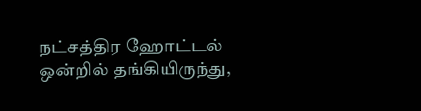நட்சத்திர ஹோட்டல் ஒன்றில் தங்கியிருந்து,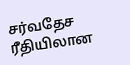சர்வதேச ரீதியிலான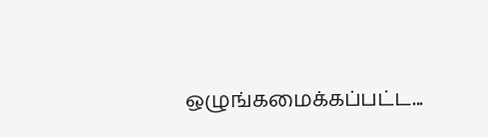ஒழுங்கமைக்கப்பட்ட...